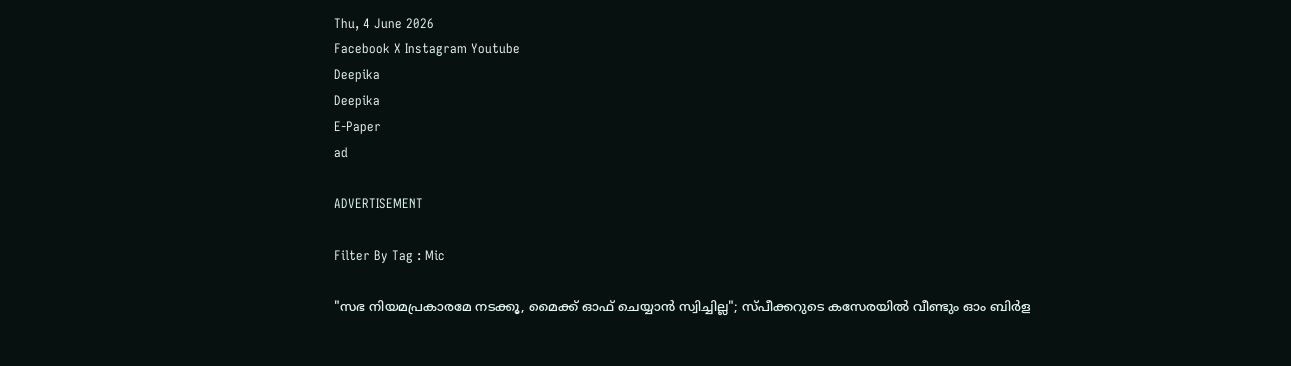Thu, 4 June 2026
Facebook X Instagram Youtube
Deepika
Deepika
E-Paper
ad

ADVERTISEMENT

Filter By Tag : Mic

"സഭ നിയമപ്രകാരമേ നടക്കൂ, മൈക്ക് ഓഫ് ചെയ്യാൻ സ്വിച്ചില്ല"; സ്പീക്കറുടെ കസേരയിൽ വീണ്ടും ഓം ബിർള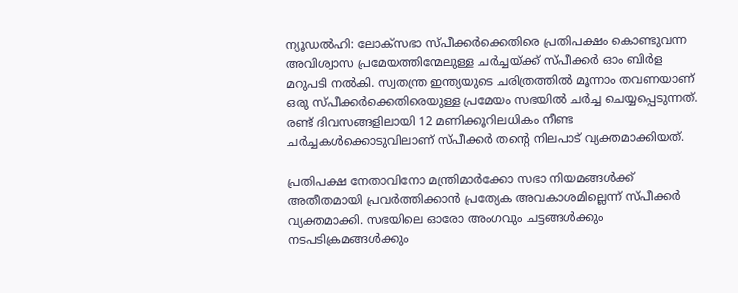ന്യൂഡൽഹി: ലോക്സഭാ സ്പീക്കർക്കെതിരെ പ്രതിപക്ഷം കൊണ്ടുവന്ന അവിശ്വാസ പ്രമേയത്തിന്മേലുള്ള ചർച്ചയ്ക്ക് സ്പീക്കർ ഓം ബിർള മറുപടി നൽകി. സ്വതന്ത്ര ഇന്ത്യയുടെ ചരിത്രത്തിൽ മൂന്നാം തവണയാണ് ഒരു സ്പീക്കർക്കെതിരെയുള്ള പ്രമേയം സഭയിൽ ചർച്ച ചെയ്യപ്പെടുന്നത്. രണ്ട് ദിവസങ്ങളിലായി 12 മണിക്കൂറിലധികം നീണ്ട ചർച്ചകൾക്കൊടുവിലാണ് സ്പീക്കർ തന്‍റെ നിലപാട് വ്യക്തമാക്കിയത്.

പ്രതിപക്ഷ നേതാവിനോ മന്ത്രിമാർക്കോ സഭാ നിയമങ്ങൾക്ക് അതീതമായി പ്രവർത്തിക്കാൻ പ്രത്യേക അവകാശമില്ലെന്ന് സ്പീക്കർ വ്യക്തമാക്കി. സഭയിലെ ഓരോ അംഗവും ചട്ടങ്ങൾക്കും നടപടിക്രമങ്ങൾക്കും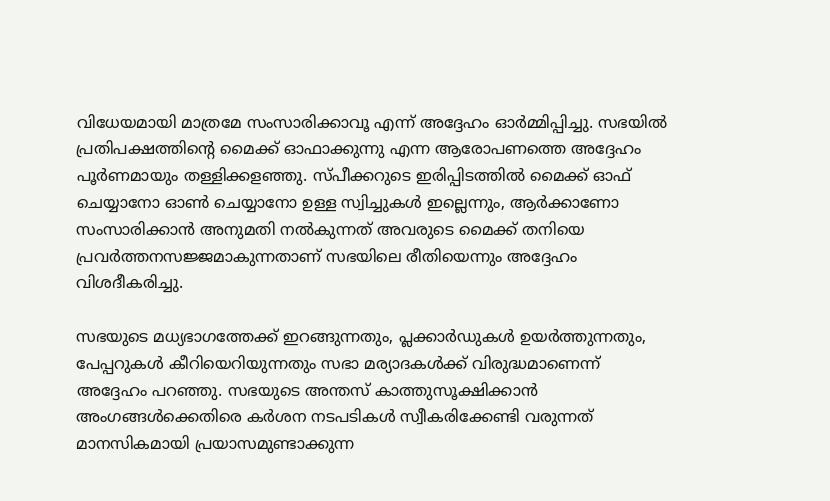വിധേയമായി മാത്രമേ സംസാരിക്കാവൂ എന്ന് അദ്ദേഹം ഓർമ്മിപ്പിച്ചു. സഭയിൽ പ്രതിപക്ഷത്തിന്‍റെ മൈക്ക് ഓഫാക്കുന്നു എന്ന ആരോപണത്തെ അദ്ദേഹം പൂർണമായും തള്ളിക്കളഞ്ഞു. സ്പീക്കറുടെ ഇരിപ്പിടത്തിൽ മൈക്ക് ഓഫ് ചെയ്യാനോ ഓൺ ചെയ്യാനോ ഉള്ള സ്വിച്ചുകൾ ഇല്ലെന്നും, ആർക്കാണോ സംസാരിക്കാൻ അനുമതി നൽകുന്നത് അവരുടെ മൈക്ക് തനിയെ പ്രവർത്തനസജ്ജമാകുന്നതാണ് സഭയിലെ രീതിയെന്നും അദ്ദേഹം വിശദീകരിച്ചു.

സഭയുടെ മധ്യഭാഗത്തേക്ക് ഇറങ്ങുന്നതും, പ്ലക്കാർഡുകൾ ഉയർത്തുന്നതും, പേപ്പറുകൾ കീറിയെറിയുന്നതും സഭാ മര്യാദകൾക്ക് വിരുദ്ധമാണെന്ന് അദ്ദേഹം പറഞ്ഞു. സഭയുടെ അന്തസ് കാത്തുസൂക്ഷിക്കാൻ അംഗങ്ങൾക്കെതിരെ കർശന നടപടികൾ സ്വീകരിക്കേണ്ടി വരുന്നത് മാനസികമായി പ്രയാസമുണ്ടാക്കുന്ന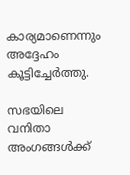കാര്യമാണെന്നും അദ്ദേഹം കൂട്ടിച്ചേർത്തു.

സഭയിലെ വനിതാ അംഗങ്ങൾക്ക്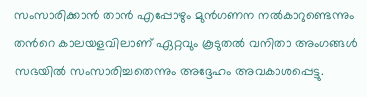സംസാരിക്കാൻ താൻ എപ്പോഴും മുൻഗണന നൽകാറുണ്ടെന്നും തന്‍റെ കാലയളവിലാണ് ഏറ്റവും കൂടുതൽ വനിതാ അംഗങ്ങൾ സഭയിൽ സംസാരിച്ചതെന്നും അദ്ദേഹം അവകാശപ്പെട്ടു.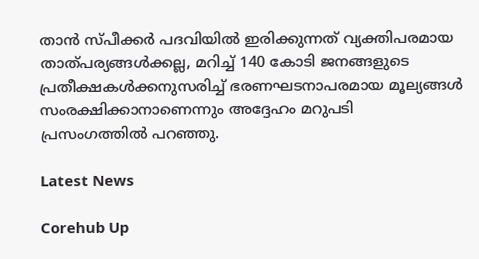താൻ സ്പീക്കർ പദവിയിൽ ഇരിക്കുന്നത് വ്യക്തിപരമായ താത്പര്യങ്ങൾക്കല്ല, മറിച്ച് 140 കോടി ജനങ്ങളുടെ പ്രതീക്ഷകൾക്കനുസരിച്ച് ഭരണഘടനാപരമായ മൂല്യങ്ങൾ സംരക്ഷിക്കാനാണെന്നും‌ അദ്ദേഹം മറുപടി പ്രസംഗത്തിൽ പറഞ്ഞു.

Latest News

Corehub Up